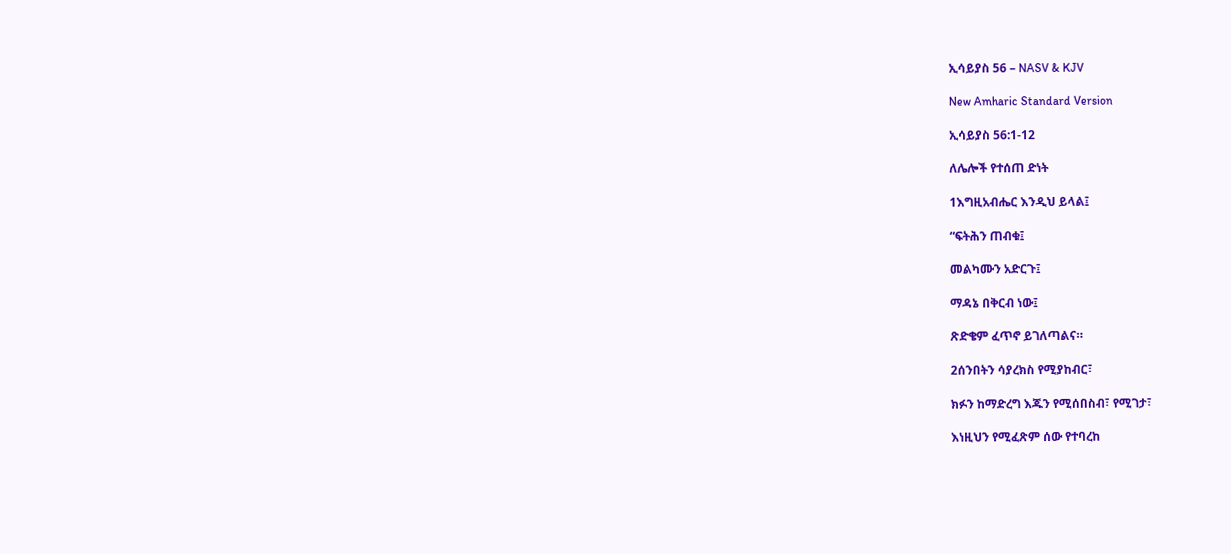ኢሳይያስ 56 – NASV & KJV

New Amharic Standard Version

ኢሳይያስ 56:1-12

ለሌሎች የተሰጠ ድነት

1እግዚአብሔር እንዲህ ይላል፤

“ፍትሕን ጠብቁ፤

መልካሙን አድርጉ፤

ማዳኔ በቅርብ ነው፤

ጽድቄም ፈጥኖ ይገለጣልና።

2ሰንበትን ሳያረክስ የሚያከብር፣

ክፉን ከማድረግ እጁን የሚሰበስብ፣ የሚገታ፣

እነዚህን የሚፈጽም ሰው የተባረከ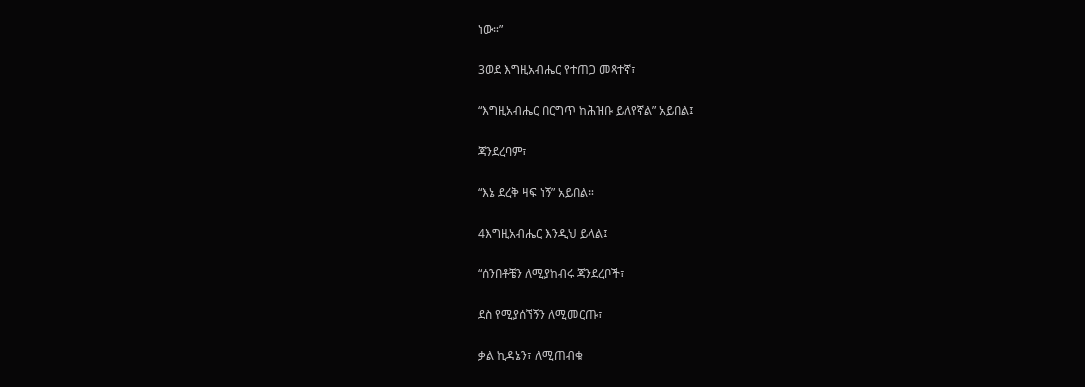ነው።”

3ወደ እግዚአብሔር የተጠጋ መጻተኛ፣

“እግዚአብሔር በርግጥ ከሕዝቡ ይለየኛል” አይበል፤

ጃንደረባም፣

“እኔ ደረቅ ዛፍ ነኝ” አይበል።

4እግዚአብሔር እንዲህ ይላል፤

“ሰንበቶቼን ለሚያከብሩ ጃንደረቦች፣

ደስ የሚያሰኘኝን ለሚመርጡ፣

ቃል ኪዳኔን፣ ለሚጠብቁ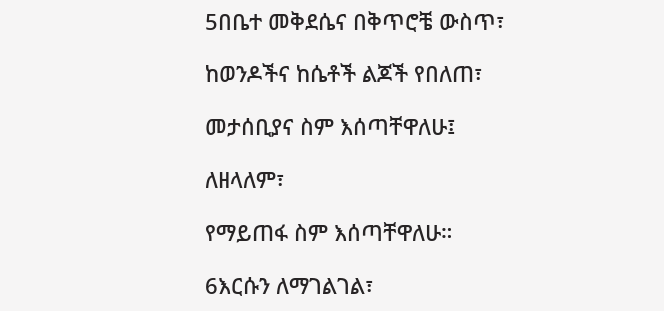5በቤተ መቅደሴና በቅጥሮቼ ውስጥ፣

ከወንዶችና ከሴቶች ልጆች የበለጠ፣

መታሰቢያና ስም እሰጣቸዋለሁ፤

ለዘላለም፣

የማይጠፋ ስም እሰጣቸዋለሁ።

6እርሱን ለማገልገል፣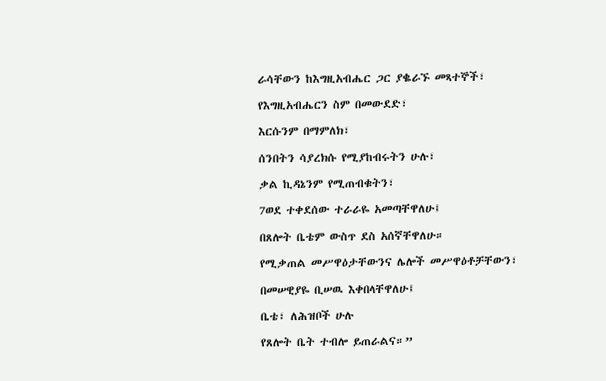ራሳቸውን ከእግዚአብሔር ጋር ያቈራኙ መጻተኞች፣

የእግዚአብሔርን ስም በመውደድ፣

እርሱንም በማምለክ፣

ሰንበትን ሳያረክሱ የሚያከብሩትን ሁሉ፣

ቃል ኪዳኔንም የሚጠብቁትን፣

7ወደ ተቀደሰው ተራራዬ አመጣቸዋለሁ፤

በጸሎት ቤቴም ውስጥ ደስ አሰኛቸዋለሁ።

የሚቃጠል መሥዋዕታቸውንና ሌሎች መሥዋዕቶቻቸውን፣

በመሠዊያዬ ቢሠዉ እቀበላቸዋለሁ፤

ቤቴ፣ ለሕዝቦች ሁሉ

የጸሎት ቤት ተብሎ ይጠራልና።”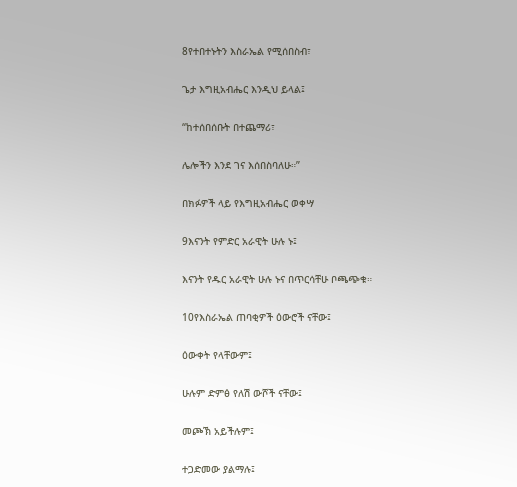8የተበተኑትን እስራኤል የሚሰበስብ፣

ጌታ እግዚአብሔር እንዲህ ይላል፤

“ከተሰበሰቡት በተጨማሪ፣

ሌሎችን እንደ ገና እሰበስባለሁ።”

በክፉዎች ላይ የእግዚአብሔር ወቀሣ

9እናንት የምድር አራዊት ሁሉ ኑ፤

እናንት የዱር አራዊት ሁሉ ኑና በጥርሳቸሁ ቦጫጭቁ።

10የእስራኤል ጠባቂዎች ዕውሮች ናቸው፤

ዕውቀት የላቸውም፤

ሁሉም ድምፅ የለሽ ውሾች ናቸው፤

መጮኽ አይችሉም፤

ተጋድመው ያልማሉ፤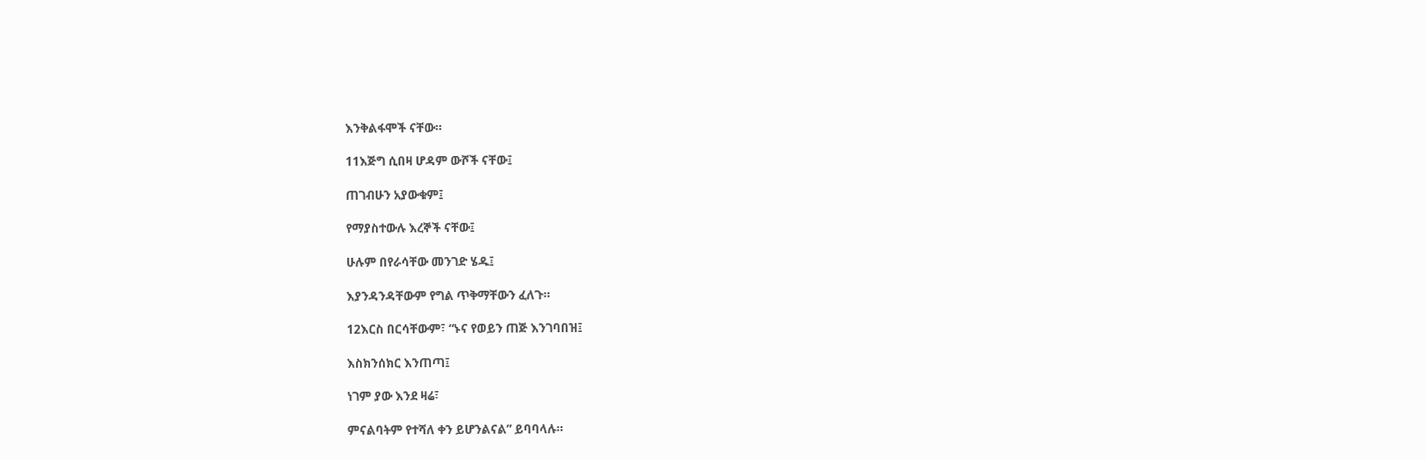እንቅልፋሞች ናቸው።

11እጅግ ሲበዛ ሆዳም ውሾች ናቸው፤

ጠገብሁን አያውቁም፤

የማያስተውሉ እረኞች ናቸው፤

ሁሉም በየራሳቸው መንገድ ሄዱ፤

እያንዳንዳቸውም የግል ጥቅማቸውን ፈለጉ።

12እርስ በርሳቸውም፣ “ኑና የወይን ጠጅ እንገባበዝ፤

እስክንሰክር እንጠጣ፤

ነገም ያው እንደ ዛሬ፣

ምናልባትም የተሻለ ቀን ይሆንልናል” ይባባላሉ።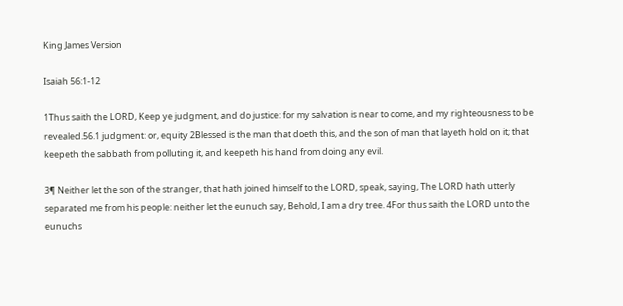King James Version

Isaiah 56:1-12

1Thus saith the LORD, Keep ye judgment, and do justice: for my salvation is near to come, and my righteousness to be revealed.56.1 judgment: or, equity 2Blessed is the man that doeth this, and the son of man that layeth hold on it; that keepeth the sabbath from polluting it, and keepeth his hand from doing any evil.

3¶ Neither let the son of the stranger, that hath joined himself to the LORD, speak, saying, The LORD hath utterly separated me from his people: neither let the eunuch say, Behold, I am a dry tree. 4For thus saith the LORD unto the eunuchs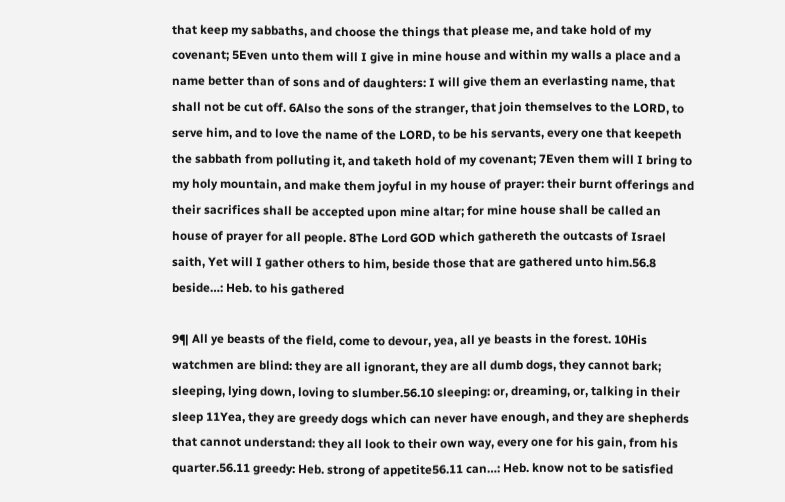that keep my sabbaths, and choose the things that please me, and take hold of my covenant; 5Even unto them will I give in mine house and within my walls a place and a name better than of sons and of daughters: I will give them an everlasting name, that shall not be cut off. 6Also the sons of the stranger, that join themselves to the LORD, to serve him, and to love the name of the LORD, to be his servants, every one that keepeth the sabbath from polluting it, and taketh hold of my covenant; 7Even them will I bring to my holy mountain, and make them joyful in my house of prayer: their burnt offerings and their sacrifices shall be accepted upon mine altar; for mine house shall be called an house of prayer for all people. 8The Lord GOD which gathereth the outcasts of Israel saith, Yet will I gather others to him, beside those that are gathered unto him.56.8 beside…: Heb. to his gathered

9¶ All ye beasts of the field, come to devour, yea, all ye beasts in the forest. 10His watchmen are blind: they are all ignorant, they are all dumb dogs, they cannot bark; sleeping, lying down, loving to slumber.56.10 sleeping: or, dreaming, or, talking in their sleep 11Yea, they are greedy dogs which can never have enough, and they are shepherds that cannot understand: they all look to their own way, every one for his gain, from his quarter.56.11 greedy: Heb. strong of appetite56.11 can…: Heb. know not to be satisfied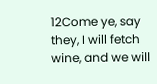12Come ye, say they, I will fetch wine, and we will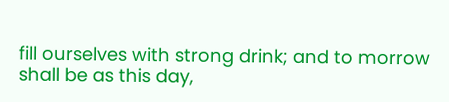fill ourselves with strong drink; and to morrow shall be as this day,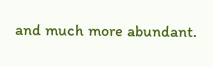and much more abundant.